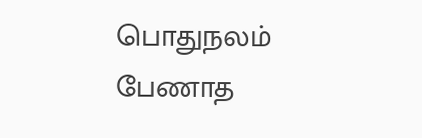பொதுநலம் பேணாத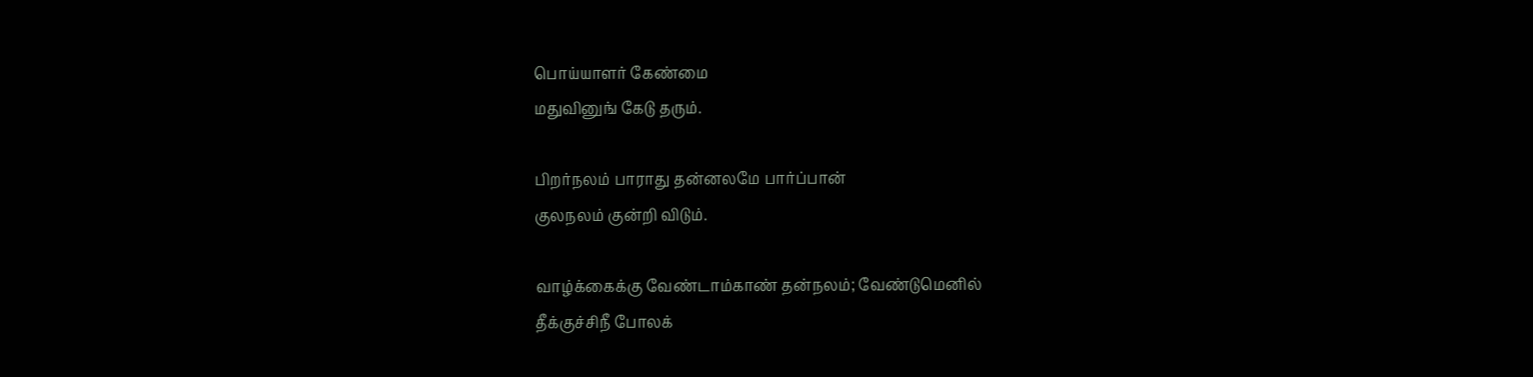பொய்யாளர் கேண்மை
மதுவினுங் கேடு தரும்.

பிறர்நலம் பாராது தன்னலமே பார்ப்பான்
குலநலம் குன்றி விடும்.

வாழ்க்கைக்கு வேண்டாம்காண் தன்நலம்; வேண்டுமெனில்
தீக்குச்சிநீ போலக்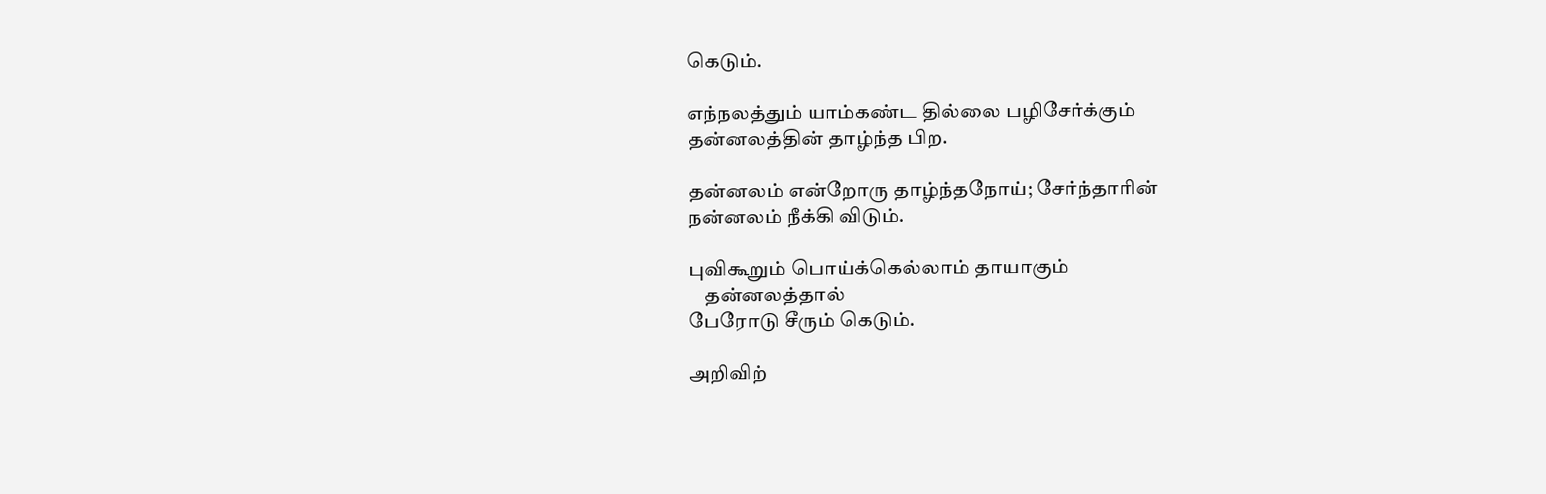கெடும்.

எந்நலத்தும் யாம்கண்ட தில்லை பழிசேர்க்கும்
தன்னலத்தின் தாழ்ந்த பிற.

தன்னலம் என்றோரு தாழ்ந்தநோய்; சேர்ந்தாரின்
நன்னலம் நீக்கி விடும்.

புவிகூறும் பொய்க்கெல்லாம் தாயாகும்
    தன்னலத்தால்
பேரோடு சீரும் கெடும்.

அறிவிற்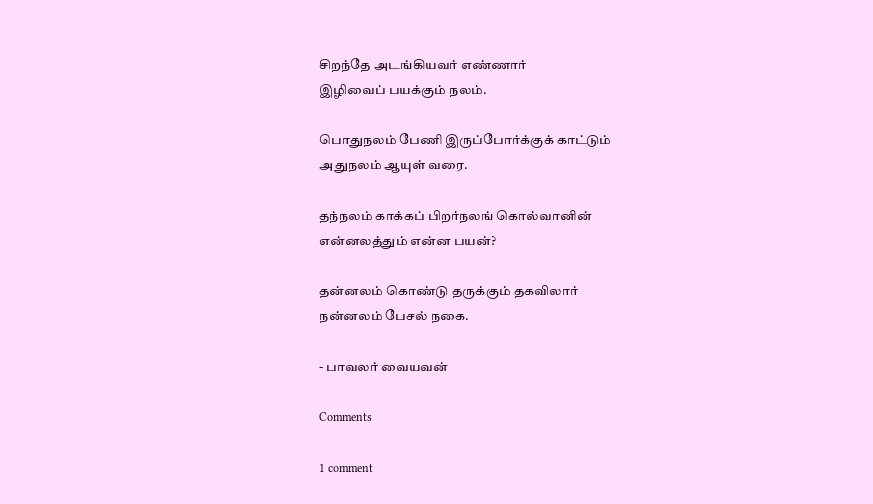சிறந்தே அடங்கியவர் எண்ணார்
இழிவைப் பயக்கும் நலம்.

பொதுநலம் பேணி இருப்போர்க்குக் காட்டும்
அதுநலம் ஆயுள் வரை.

தந்நலம் காக்கப் பிறர்நலங் கொல்வானின்
என்னலத்தும் என்ன பயன்?

தன்னலம் கொண்டு தருக்கும் தகவிலார்
நன்னலம் பேசல் நகை.

- பாவலர் வையவன்

Comments

1 comment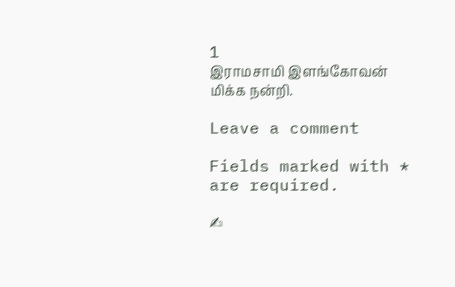1
இராமசாமி இளங்கோவன்
மிக்க நன்றி.

Leave a comment

Fields marked with * are required.

✍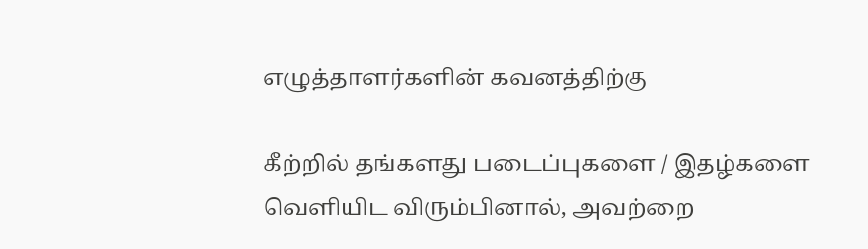எழுத்தாளர்களின் கவனத்திற்கு

கீற்றில் தங்களது படைப்புகளை / இதழ்களை வெளியிட விரும்பினால், அவற்றை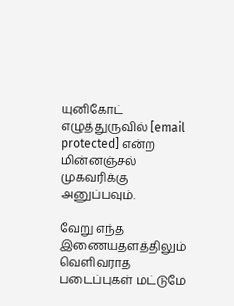யுனிகோட் எழுத்துருவில் [email protected] என்ற மின்னஞ்சல் முகவரிக்கு அனுப்பவும்.

வேறு எந்த இணையதளத்திலும் வெளிவராத படைப்புகள் மட்டுமே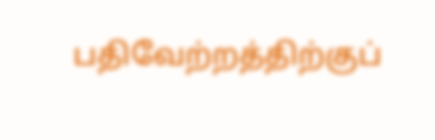பதிவேற்றத்திற்குப்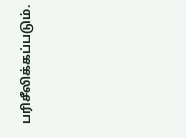பரிசீலிக்கப்படும்.